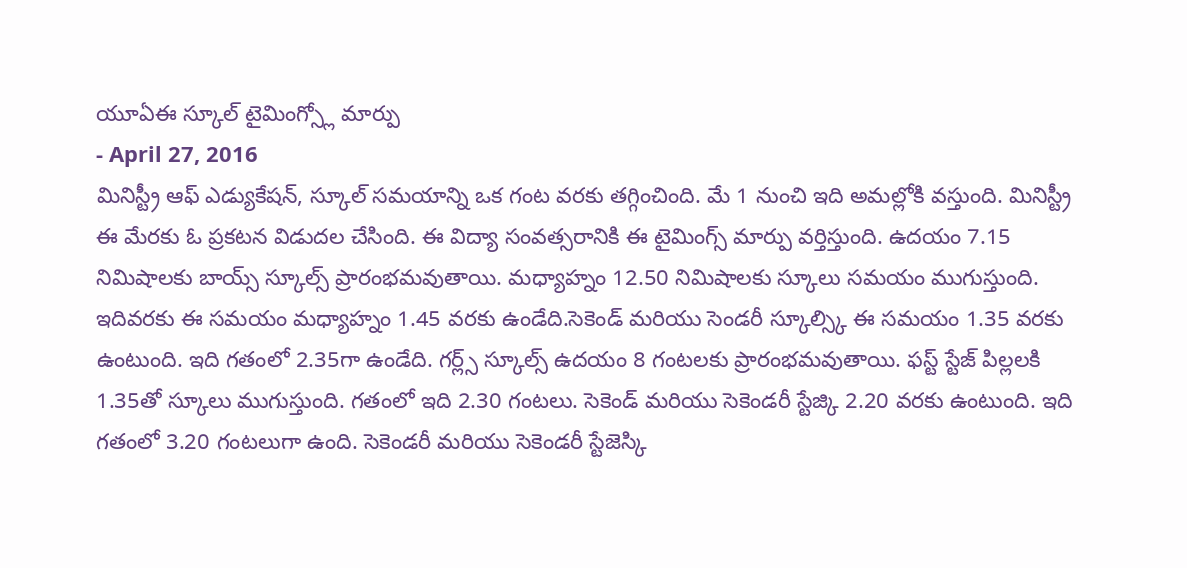యూఏఈ స్కూల్ టైమింగ్స్లో మార్పు
- April 27, 2016
మినిస్ట్రీ ఆఫ్ ఎడ్యుకేషన్, స్కూల్ సమయాన్ని ఒక గంట వరకు తగ్గించింది. మే 1 నుంచి ఇది అమల్లోకి వస్తుంది. మినిస్ట్రీ ఈ మేరకు ఓ ప్రకటన విడుదల చేసింది. ఈ విద్యా సంవత్సరానికి ఈ టైమింగ్స్ మార్పు వర్తిస్తుంది. ఉదయం 7.15 నిమిషాలకు బాయ్స్ స్కూల్స్ ప్రారంభమవుతాయి. మధ్యాహ్నం 12.50 నిమిషాలకు స్కూలు సమయం ముగుస్తుంది. ఇదివరకు ఈ సమయం మధ్యాహ్నం 1.45 వరకు ఉండేది.సెకెండ్ మరియు సెండరీ స్కూల్స్కి ఈ సమయం 1.35 వరకు ఉంటుంది. ఇది గతంలో 2.35గా ఉండేది. గర్ల్స్ స్కూల్స్ ఉదయం 8 గంటలకు ప్రారంభమవుతాయి. ఫస్ట్ స్టేజ్ పిల్లలకి 1.35తో స్కూలు ముగుస్తుంది. గతంలో ఇది 2.30 గంటలు. సెకెండ్ మరియు సెకెండరీ స్టేజ్కి 2.20 వరకు ఉంటుంది. ఇది గతంలో 3.20 గంటలుగా ఉంది. సెకెండరీ మరియు సెకెండరీ స్టేజెస్కి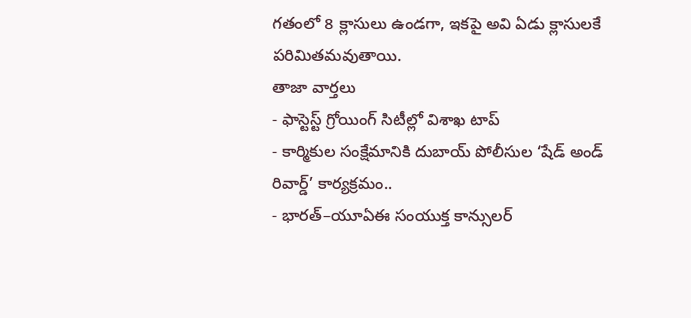గతంలో 8 క్లాసులు ఉండగా, ఇకపై అవి ఏడు క్లాసులకే పరిమితమవుతాయి.
తాజా వార్తలు
- ఫాస్టెస్ట్ గ్రోయింగ్ సిటీల్లో విశాఖ టాప్
- కార్మికుల సంక్షేమానికి దుబాయ్ పోలీసుల ‘షేడ్ అండ్ రివార్డ్’ కార్యక్రమం..
- భారత్–యూఏఈ సంయుక్త కాన్సులర్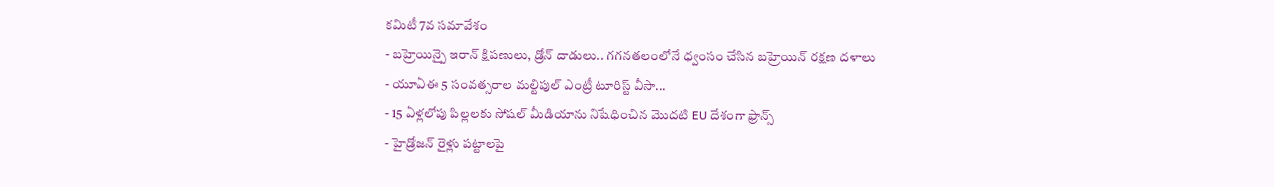కమిటీ 7వ సమావేశం
- బహ్రెయిన్పై ఇరాన్ క్షిపణులు, డ్రోన్ దాడులు.. గగనతలంలోనే ధ్వంసం చేసిన బహ్రెయిన్ రక్షణ దళాలు
- యూఏఈ 5 సంవత్సరాల మల్టిపుల్ ఎంట్రీ టూరిస్ట్ వీసా...
- 15 ఏళ్లలోపు పిల్లలకు సోషల్ మీడియాను నిషేధించిన మొదటి EU దేశంగా ఫ్రాన్స్
- హైడ్రోజన్ రైళ్లు పట్టాలపై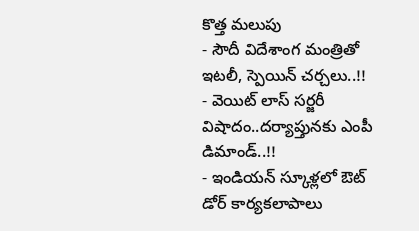కొత్త మలుపు
- సౌదీ విదేశాంగ మంత్రితో ఇటలీ, స్పెయిన్ చర్చలు..!!
- వెయిట్ లాస్ సర్జరీ విషాదం..దర్యాప్తునకు ఎంపీ డిమాండ్..!!
- ఇండియన్ స్కూళ్లలో ఔట్ డోర్ కార్యకలాపాలు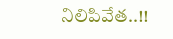నిలిపివేత..!!